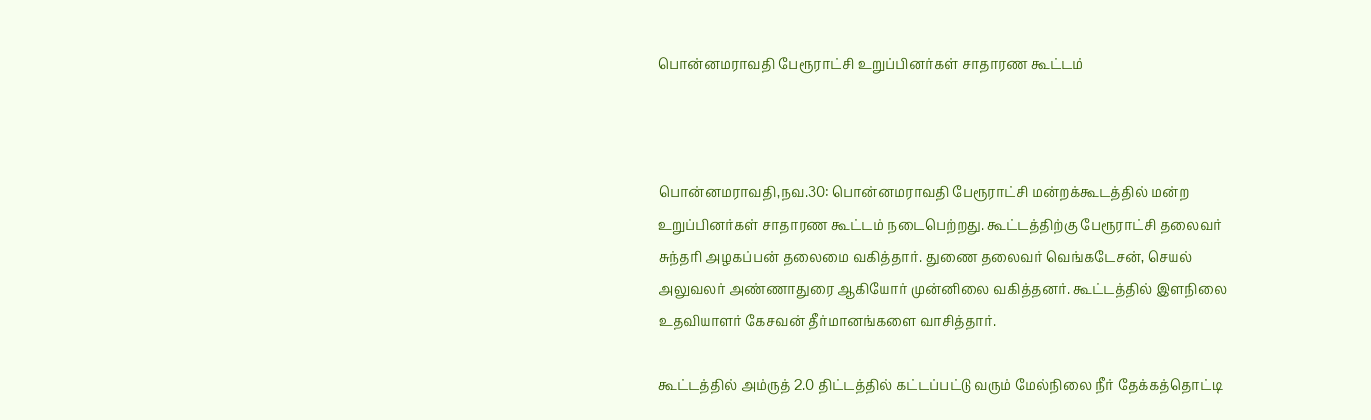பொன்னமராவதி பேரூராட்சி உறுப்பினர்கள் சாதாரண கூட்டம்



பொன்னமராவதி,நவ.30: பொன்னமராவதி பேரூராட்சி மன்றக்கூடத்தில் மன்ற உறுப்பினர்கள் சாதாரண கூட்டம் நடைபெற்றது. கூட்டத்திற்கு பேரூராட்சி தலைவர் சுந்தரி அழகப்பன் தலைமை வகித்தார். துணை தலைவர் வெங்கடேசன், செயல் அலுவலர் அண்ணாதுரை ஆகியோர் முன்னிலை வகித்தனர். கூட்டத்தில் இளநிலை உதவியாளர் கேசவன் தீர்மானங்களை வாசித்தார்.

கூட்டத்தில் அம்ருத் 2.0 திட்டத்தில் கட்டப்பட்டு வரும் மேல்நிலை நீர் தேக்கத்தொட்டி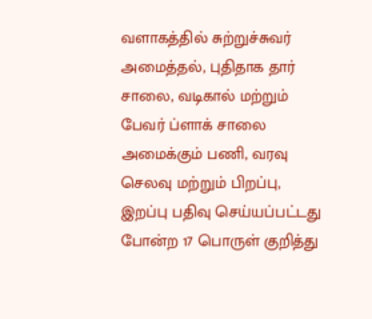வளாகத்தில் சுற்றுச்சுவர் அமைத்தல், புதிதாக தார் சாலை, வடிகால் மற்றும் பேவர் ப்ளாக் சாலை அமைக்கும் பணி, வரவு செலவு மற்றும் பிறப்பு, இறப்பு பதிவு செய்யப்பட்டது போன்ற 17 பொருள் குறித்து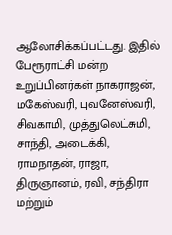ஆலோசிக்கப்பட்டது. இதில் பேரூராட்சி மன்ற உறுப்பினர்கள் நாகராஜன், மகேஸ்வரி, புவனேஸ்வரி, சிவகாமி, முத்துலெட்சுமி, சாந்தி, அடைக்கி, ராமநாதன், ராஜா, திருஞானம், ரவி, சந்திரா மற்றும்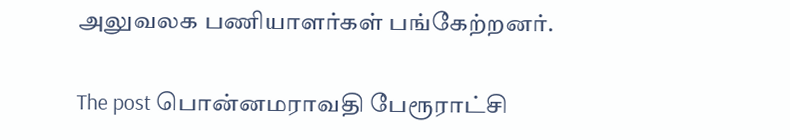அலுவலக பணியாளர்கள் பங்கேற்றனர்.

The post பொன்னமராவதி பேரூராட்சி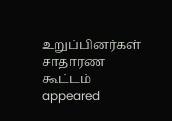உறுப்பினர்கள் சாதாரண கூட்டம் appeared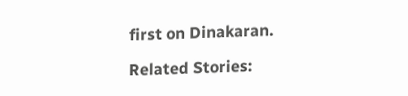first on Dinakaran.

Related Stories: